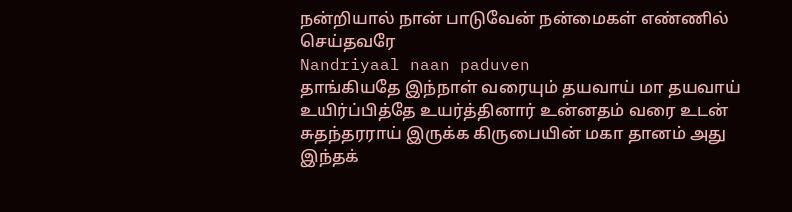நன்றியால் நான் பாடுவேன் நன்மைகள் எண்ணில் செய்தவரே
Nandriyaal naan paduven
தாங்கியதே இந்நாள் வரையும் தயவாய் மா தயவாய்
உயிர்ப்பித்தே உயர்த்தினார் உன்னதம் வரை உடன் சுதந்தரராய் இருக்க கிருபையின் மகா தானம் அது இந்தக்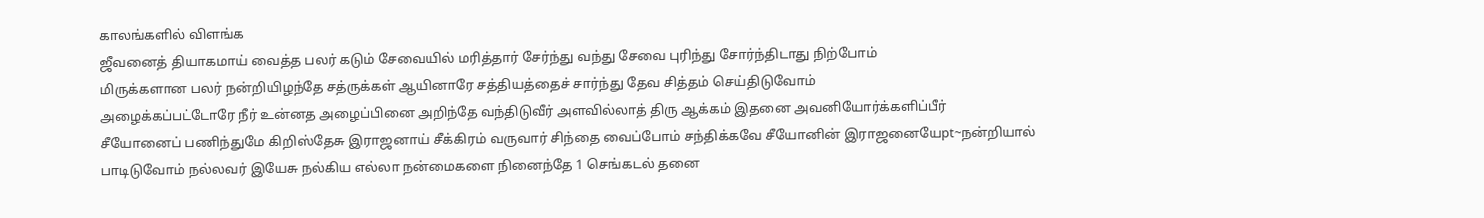காலங்களில் விளங்க
ஜீவனைத் தியாகமாய் வைத்த பலர் கடும் சேவையில் மரித்தார் சேர்ந்து வந்து சேவை புரிந்து சோர்ந்திடாது நிற்போம்
மிருக்களான பலர் நன்றியிழந்தே சத்ருக்கள் ஆயினாரே சத்தியத்தைச் சார்ந்து தேவ சித்தம் செய்திடுவோம்
அழைக்கப்பட்டோரே நீர் உன்னத அழைப்பினை அறிந்தே வந்திடுவீர் அளவில்லாத் திரு ஆக்கம் இதனை அவனியோர்க்களிப்பீர்
சீயோனைப் பணிந்துமே கிறிஸ்தேசு இராஜனாய் சீக்கிரம் வருவார் சிந்தை வைப்போம் சந்திக்கவே சீயோனின் இராஜனையேpt~நன்றியால் பாடிடுவோம் நல்லவர் இயேசு நல்கிய எல்லா நன்மைகளை நினைந்தே 1 செங்கடல் தனை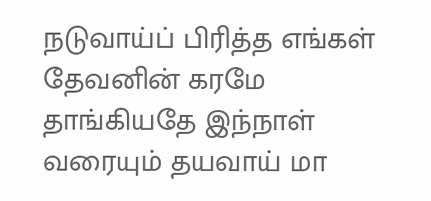நடுவாய்ப் பிரித்த எங்கள் தேவனின் கரமே தாங்கியதே இந்நாள் வரையும் தயவாய் மா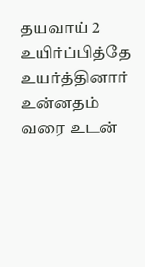தயவாய் 2 உயிர்ப்பித்தே உயர்த்தினார் உன்னதம் வரை உடன்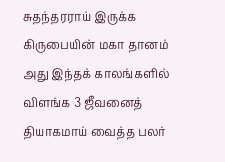சுதந்தரராய் இருக்க கிருபையின் மகா தானம் அது இந்தக் காலங்களில் விளங்க 3 ஜீவனைத் தியாகமாய் வைத்த பலர்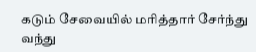கடும் சேவையில் மரித்தார் சேர்ந்து வந்து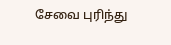சேவை புரிந்து